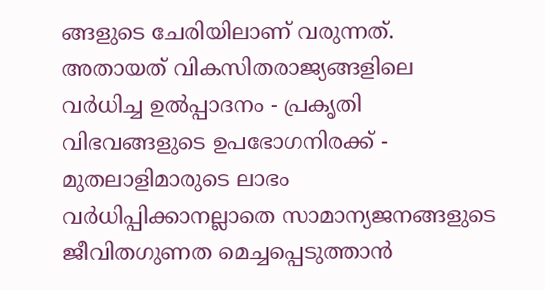ങ്ങളുടെ ചേരിയിലാണ് വരുന്നത്. അതായത് വികസിതരാജ്യങ്ങളിലെ വർധിച്ച ഉൽപ്പാദനം - പ്രകൃതി വിഭവങ്ങളുടെ ഉപഭോഗനിരക്ക് - മുതലാളിമാരുടെ ലാഭം വർധിപ്പിക്കാനല്ലാതെ സാമാന്യജനങ്ങളുടെ ജീവിതഗുണത മെച്ചപ്പെടുത്താൻ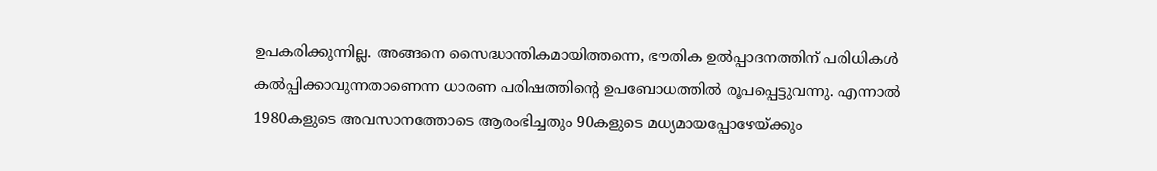ഉപകരിക്കുന്നില്ല. അങ്ങനെ സൈദ്ധാന്തികമായിത്തന്നെ, ഭൗതിക ഉൽപ്പാദനത്തിന് പരിധികൾ കൽപ്പിക്കാവുന്നതാണെന്ന ധാരണ പരിഷത്തിന്റെ ഉപബോധത്തിൽ രൂപപ്പെട്ടുവന്നു. എന്നാൽ 1980കളുടെ അവസാനത്തോടെ ആരംഭിച്ചതും 90കളുടെ മധ്യമായപ്പോഴേയ്ക്കും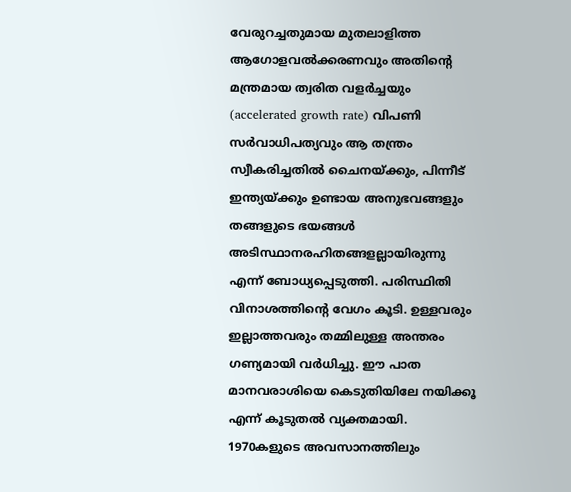വേരുറച്ചതുമായ മുതലാളിത്ത ആഗോളവൽക്കരണവും അതിന്റെ മന്ത്രമായ ത്വരിത വളർച്ചയും (accelerated growth rate) വിപണി സർവാധിപത്യവും ആ തന്ത്രം സ്വീകരിച്ചതിൽ ചൈനയ്ക്കും, പിന്നീട് ഇന്ത്യയ്ക്കും ഉണ്ടായ അനുഭവങ്ങളും തങ്ങളുടെ ഭയങ്ങൾ അടിസ്ഥാനരഹിതങ്ങളല്ലായിരുന്നു എന്ന് ബോധ്യപ്പെടുത്തി. പരിസ്ഥിതി വിനാശത്തിന്റെ വേഗം കൂടി. ഉള്ളവരും ഇല്ലാത്തവരും തമ്മിലുള്ള അന്തരം ഗണ്യമായി വർധിച്ചു. ഈ പാത മാനവരാശിയെ കെടുതിയിലേ നയിക്കൂ എന്ന് കൂടുതൽ വ്യക്തമായി.
1970കളുടെ അവസാനത്തിലും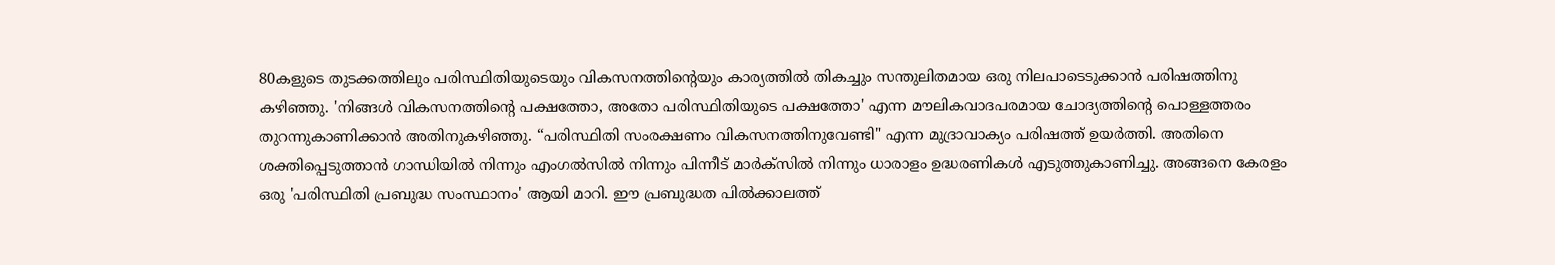80കളുടെ തുടക്കത്തിലും പരിസ്ഥിതിയുടെയും വികസനത്തിന്റെയും കാര്യത്തിൽ തികച്ചും സന്തുലിതമായ ഒരു നിലപാടെടുക്കാൻ പരിഷത്തിനു കഴിഞ്ഞു. 'നിങ്ങൾ വികസനത്തിന്റെ പക്ഷത്തോ, അതോ പരിസ്ഥിതിയുടെ പക്ഷത്തോ' എന്ന മൗലികവാദപരമായ ചോദ്യത്തിന്റെ പൊള്ളത്തരം തുറന്നുകാണിക്കാൻ അതിനുകഴിഞ്ഞു. “പരിസ്ഥിതി സംരക്ഷണം വികസനത്തിനുവേണ്ടി" എന്ന മുദ്രാവാക്യം പരിഷത്ത് ഉയർത്തി. അതിനെ ശക്തിപ്പെടുത്താൻ ഗാന്ധിയിൽ നിന്നും എംഗൽസിൽ നിന്നും പിന്നീട് മാർക്സിൽ നിന്നും ധാരാളം ഉദ്ധരണികൾ എടുത്തുകാണിച്ചു. അങ്ങനെ കേരളം ഒരു 'പരിസ്ഥിതി പ്രബുദ്ധ സംസ്ഥാനം' ആയി മാറി. ഈ പ്രബുദ്ധത പിൽക്കാലത്ത്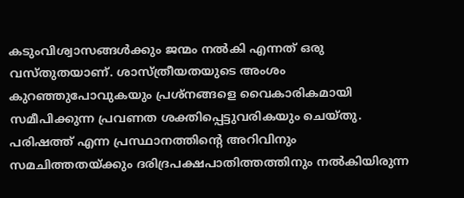കടുംവിശ്വാസങ്ങൾക്കും ജന്മം നൽകി എന്നത് ഒരു വസ്തുതയാണ്. ശാസ്ത്രീയതയുടെ അംശം കുറഞ്ഞുപോവുകയും പ്രശ്നങ്ങളെ വൈകാരികമായി സമീപിക്കുന്ന പ്രവണത ശക്തിപ്പെട്ടുവരികയും ചെയ്തു. പരിഷത്ത് എന്ന പ്രസ്ഥാനത്തിന്റെ അറിവിനും സമചിത്തതയ്ക്കും ദരിദ്രപക്ഷപാതിത്തത്തിനും നൽകിയിരുന്ന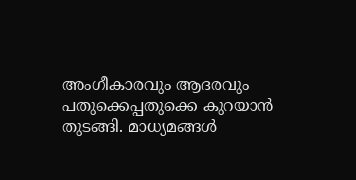അംഗീകാരവും ആദരവും പതുക്കെപ്പതുക്കെ കുറയാൻ തുടങ്ങി. മാധ്യമങ്ങൾ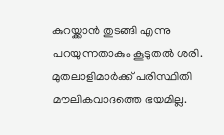കുറയ്ക്കാൻ തുടങ്ങി എന്നു പറയുന്നതാകും കൂടുതൽ ശരി. മുതലാളിമാർക്ക് പരിസ്ഥിതി മൗലികവാദത്തെ ഭയമില്ല.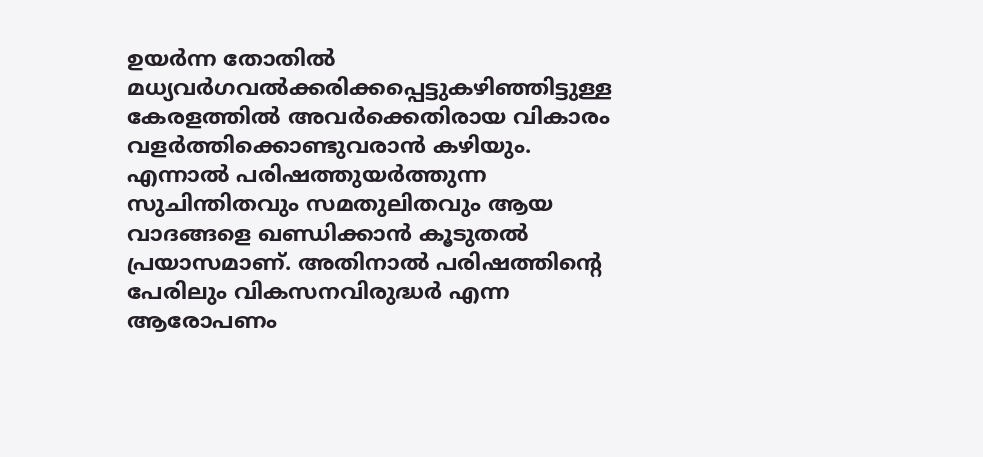ഉയർന്ന തോതിൽ മധ്യവർഗവൽക്കരിക്കപ്പെട്ടുകഴിഞ്ഞിട്ടുള്ള കേരളത്തിൽ അവർക്കെതിരായ വികാരം വളർത്തിക്കൊണ്ടുവരാൻ കഴിയും. എന്നാൽ പരിഷത്തുയർത്തുന്ന സുചിന്തിതവും സമതുലിതവും ആയ വാദങ്ങളെ ഖണ്ഡിക്കാൻ കൂടുതൽ പ്രയാസമാണ്. അതിനാൽ പരിഷത്തിന്റെ പേരിലും വികസനവിരുദ്ധർ എന്ന ആരോപണം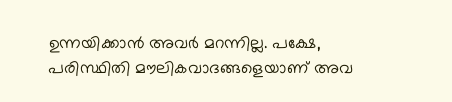ഉന്നയിക്കാൻ അവർ മറന്നില്ല. പക്ഷേ, പരിസ്ഥിതി മൗലികവാദങ്ങളെയാണ് അവ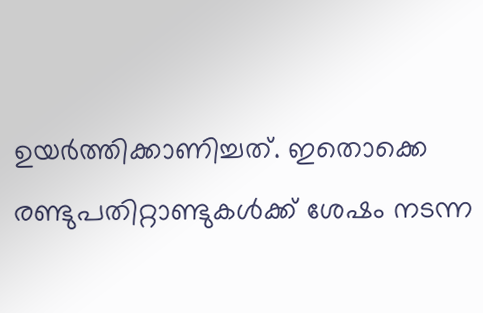ഉയർത്തിക്കാണിച്ചത്. ഇതൊക്കെ രണ്ടുപതിറ്റാണ്ടുകൾക്ക് ശേഷം നടന്ന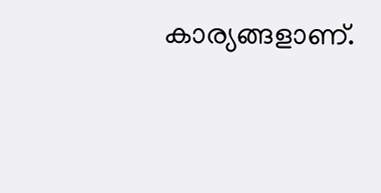കാര്യങ്ങളാണ്.